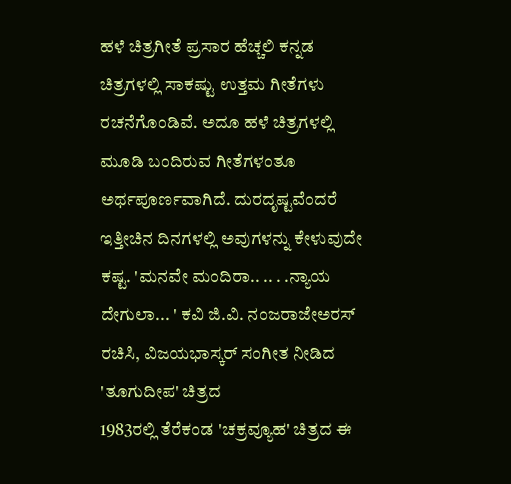ಹಳೆ ಚಿತ್ರಗೀತೆ ಪ್ರಸಾರ ಹೆಚ್ಚಲಿ ಕನ್ನಡ ಚಿತ್ರಗಳಲ್ಲಿ ಸಾಕಷ್ಟು ಉತ್ತಮ ಗೀತೆಗಳು ರಚನೆಗೊಂಡಿವೆ. ಅದೂ ಹಳೆ ಚಿತ್ರಗಳಲ್ಲಿ ಮೂಡಿ ಬಂದಿರುವ ಗೀತೆಗಳಂತೂ ಅರ್ಥಪೂರ್ಣವಾಗಿದೆ. ದುರದೃಷ್ಟವೆಂದರೆ ಇತ್ತೀಚಿನ ದಿನಗಳಲ್ಲಿ ಅವುಗಳನ್ನು ಕೇಳುವುದೇ ಕಷ್ಟ. 'ಮನವೇ ಮಂದಿರಾ.. .. . .ನ್ಯಾಯ ದೇಗುಲಾ... ' ಕವಿ ಜಿ.ವಿ. ನಂಜರಾಜೇಅರಸ್ ರಚಿಸಿ, ವಿಜಯಭಾಸ್ಕರ್ ಸಂಗೀತ ನೀಡಿದ 'ತೂಗುದೀಪ' ಚಿತ್ರದ
1983ರಲ್ಲಿ ತೆರೆಕಂಡ 'ಚಕ್ರವ್ಯೂಹ' ಚಿತ್ರದ ಈ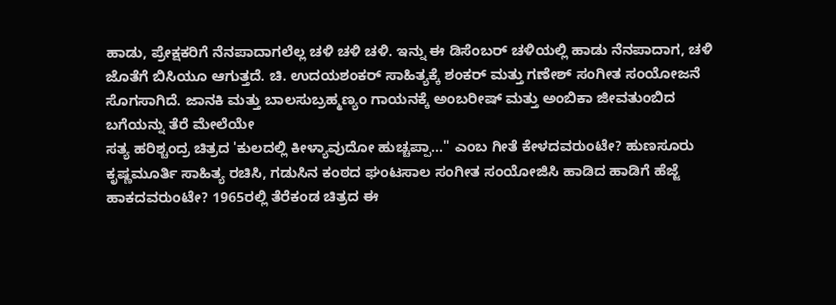ಹಾಡು, ಪ್ರೇಕ್ಷಕರಿಗೆ ನೆನಪಾದಾಗಲೆಲ್ಲ ಚಳಿ ಚಳಿ ಚಳಿ. ಇನ್ನು ಈ ಡಿಸೆಂಬರ್ ಚಳಿಯಲ್ಲಿ ಹಾಡು ನೆನಪಾದಾಗ, ಚಳಿ ಜೊತೆಗೆ ಬಿಸಿಯೂ ಆಗುತ್ತದೆ. ಚಿ. ಉದಯಶಂಕರ್ ಸಾಹಿತ್ಯಕ್ಕೆ ಶಂಕರ್ ಮತ್ತು ಗಣೇಶ್ ಸಂಗೀತ ಸಂಯೋಜನೆ ಸೊಗಸಾಗಿದೆ. ಜಾನಕಿ ಮತ್ತು ಬಾಲಸುಬ್ರಹ್ಮಣ್ಯಂ ಗಾಯನಕ್ಕೆ ಅಂಬರೀಷ್ ಮತ್ತು ಅಂಬಿಕಾ ಜೀವತುಂಬಿದ ಬಗೆಯನ್ನು ತೆರೆ ಮೇಲೆಯೇ
ಸತ್ಯ ಹರಿಶ್ಚಂದ್ರ ಚಿತ್ರದ 'ಕುಲದಲ್ಲಿ ಕೀಳ್ಯಾವುದೋ ಹುಚ್ಚಪ್ಪಾ..." ಎಂಬ ಗೀತೆ ಕೇಳದವರುಂಟೇ? ಹುಣಸೂರು ಕೃಷ್ಣಮೂರ್ತಿ ಸಾಹಿತ್ಯ ರಚಿಸಿ, ಗಡುಸಿನ ಕಂಠದ ಘಂಟಸಾಲ ಸಂಗೀತ ಸಂಯೋಜಿಸಿ ಹಾಡಿದ ಹಾಡಿಗೆ ಹೆಜ್ಜೆ ಹಾಕದವರುಂಟೇ? 1965ರಲ್ಲಿ ತೆರೆಕಂಡ ಚಿತ್ರದ ಈ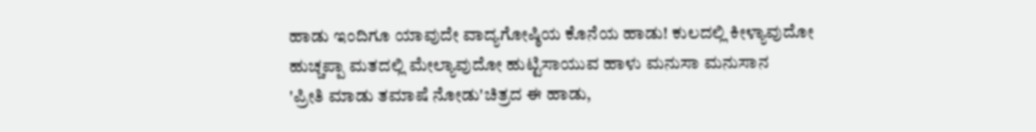ಹಾಡು ಇಂದಿಗೂ ಯಾವುದೇ ವಾದ್ಯಗೋಷ್ಠಿಯ ಕೊನೆಯ ಹಾಡು! ಕುಲದಲ್ಲಿ ಕೀಳ್ಯಾವುದೋ ಹುಚ್ಚಪ್ಪಾ ಮತದಲ್ಲಿ ಮೇಲ್ಯಾವುದೋ ಹುಟ್ಟಿಸಾಯುವ ಹಾಳು ಮನುಸಾ ಮನುಸಾನ
'ಪ್ರೀತಿ ಮಾಡು ತಮಾಷೆ ನೋಡು'ಚಿತ್ರದ ಈ ಹಾಡು,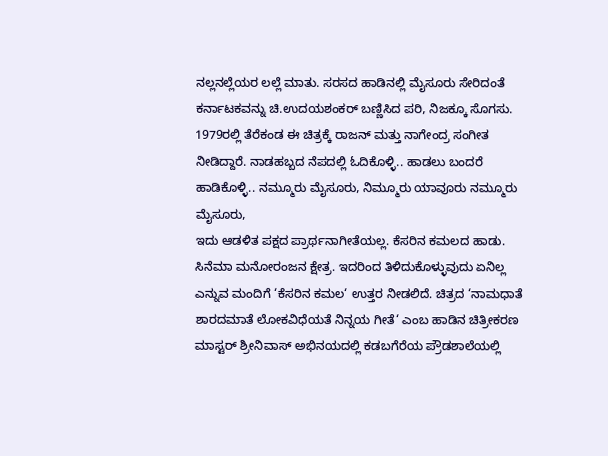ನಲ್ಲನಲ್ಲೆಯರ ಲಲ್ಲೆ ಮಾತು. ಸರಸದ ಹಾಡಿನಲ್ಲಿ ಮೈಸೂರು ಸೇರಿದಂತೆ ಕರ್ನಾಟಕವನ್ನು ಚಿ.ಉದಯಶಂಕರ್ ಬಣ್ಣಿಸಿದ ಪರಿ, ನಿಜಕ್ಕೂ ಸೊಗಸು. 1979ರಲ್ಲಿ ತೆರೆಕಂಡ ಈ ಚಿತ್ರಕ್ಕೆ ರಾಜನ್ ಮತ್ತು ನಾಗೇಂದ್ರ ಸಂಗೀತ ನೀಡಿದ್ದಾರೆ. ನಾಡಹಬ್ಬದ ನೆಪದಲ್ಲಿ ಓದಿಕೊಳ್ಳಿ.. ಹಾಡಲು ಬಂದರೆ ಹಾಡಿಕೊಳ್ಳಿ.. ನಮ್ಮೂರು ಮೈಸೂರು, ನಿಮ್ಮೂರು ಯಾವೂರು ನಮ್ಮೂರು ಮೈಸೂರು,
ಇದು ಆಡಳಿತ ಪಕ್ಷದ ಪ್ರಾರ್ಥನಾಗೀತೆಯಲ್ಲ. ಕೆಸರಿನ ಕಮಲದ ಹಾಡು. ಸಿನೆಮಾ ಮನೋರಂಜನ ಕ್ಷೇತ್ರ. ಇದರಿಂದ ತಿಳಿದುಕೊಳ್ಳುವುದು ಏನಿಲ್ಲ ಎನ್ನುವ ಮಂದಿಗೆ ‘ಕೆಸರಿನ ಕಮಲ‘ ಉತ್ತರ ನೀಡಲಿದೆ. ಚಿತ್ರದ ‘ನಾಮಧಾತೆ ಶಾರದಮಾತೆ ಲೋಕವಿಧೆಯತೆ ನಿನ್ನಯ ಗೀತೆ‘ ಎಂಬ ಹಾಡಿನ ಚಿತ್ರೀಕರಣ ಮಾಸ್ಟರ್ ಶ್ರೀನಿವಾಸ್ ಅಭಿನಯದಲ್ಲಿ ಕಡಬಗೆರೆಯ ಪ್ರೌಡಶಾಲೆಯಲ್ಲಿ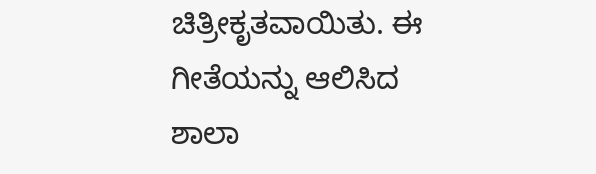ಚಿತ್ರೀಕೃತವಾಯಿತು. ಈ ಗೀತೆಯನ್ನು ಆಲಿಸಿದ ಶಾಲಾ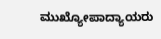ಮುಖ್ಯೋಪಾದ್ಯಾಯರು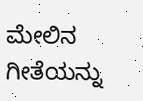ಮೇಲಿನ ಗೀತೆಯನ್ನು